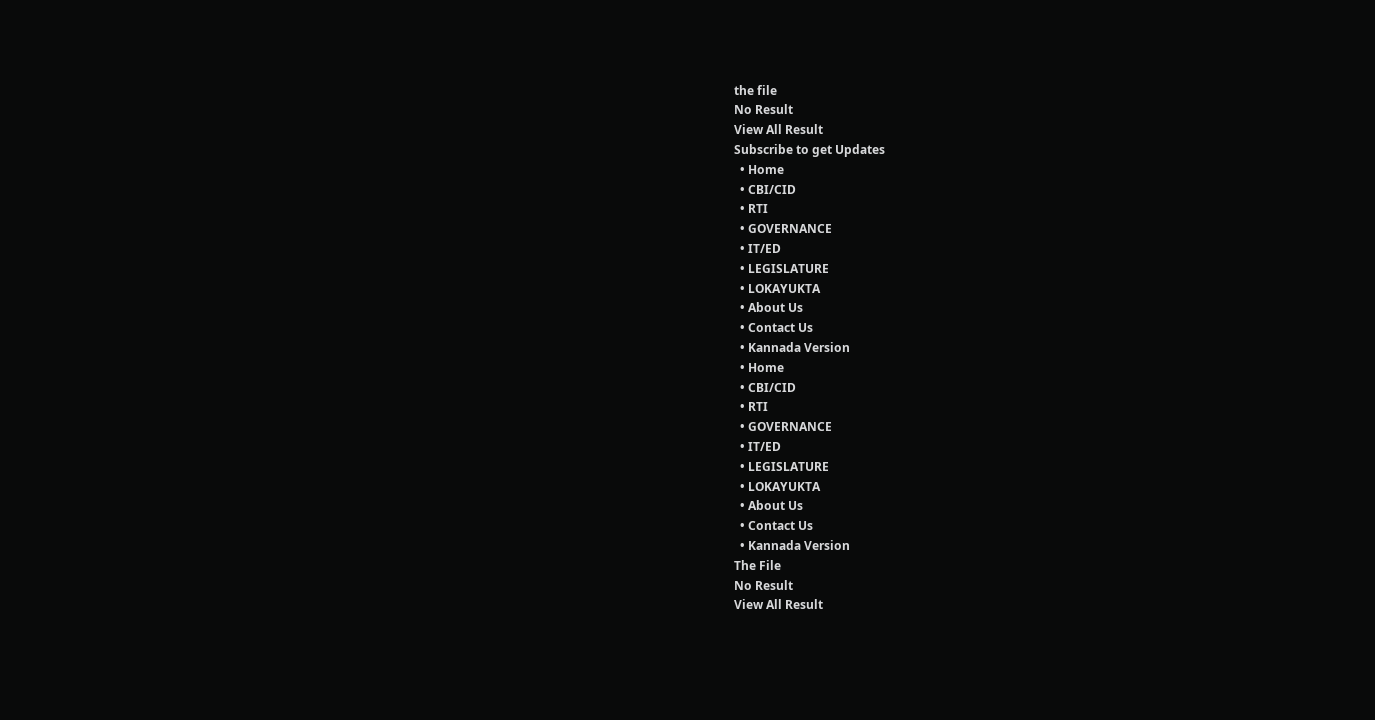the file
No Result
View All Result
Subscribe to get Updates
  • Home
  • CBI/CID
  • RTI
  • GOVERNANCE
  • IT/ED
  • LEGISLATURE
  • LOKAYUKTA
  • About Us
  • Contact Us
  • Kannada Version
  • Home
  • CBI/CID
  • RTI
  • GOVERNANCE
  • IT/ED
  • LEGISLATURE
  • LOKAYUKTA
  • About Us
  • Contact Us
  • Kannada Version
The File
No Result
View All Result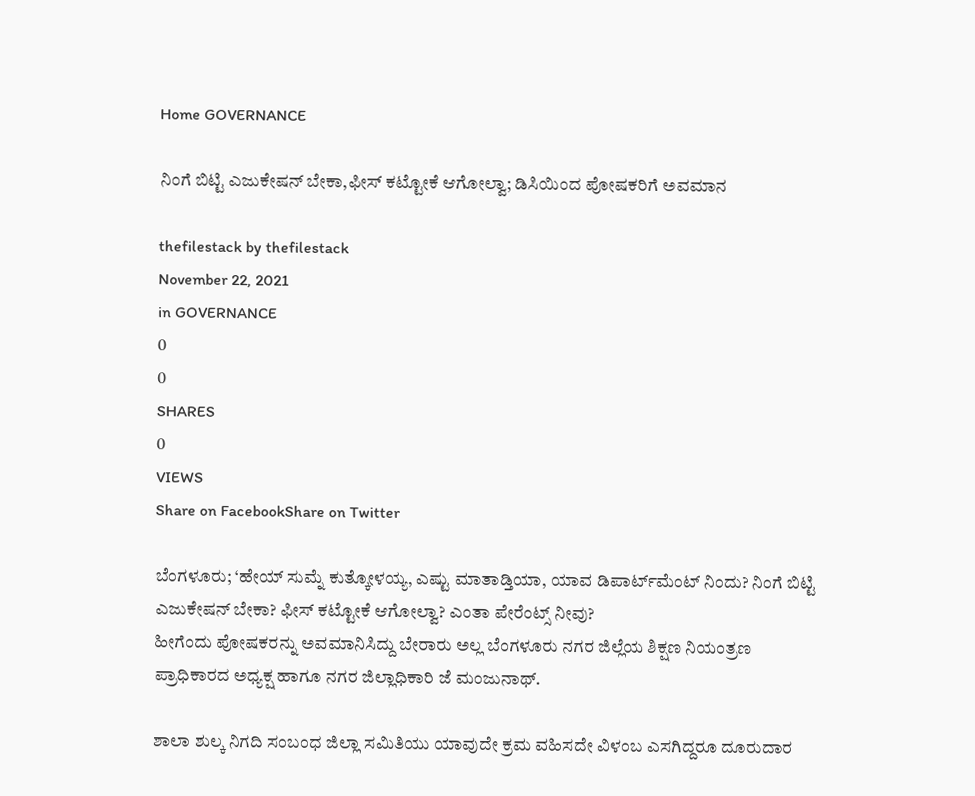Home GOVERNANCE

ನಿಂಗೆ ಬಿಟ್ಟಿ ಎಜುಕೇಷನ್‌ ಬೇಕಾ,ಫೀಸ್‌ ಕಟ್ಟೋಕೆ ಆಗೋಲ್ವಾ; ಡಿಸಿಯಿಂದ ಪೋಷಕರಿಗೆ ಅವಮಾನ

thefilestack by thefilestack
November 22, 2021
in GOVERNANCE
0
0
SHARES
0
VIEWS
Share on FacebookShare on Twitter

ಬೆಂಗಳೂರು; ‘ಹೇಯ್‌ ಸುಮ್ನೆ ಕುತ್ಕೋಳಯ್ಯ, ಎಷ್ಟು ಮಾತಾಡ್ತಿಯಾ, ಯಾವ ಡಿಪಾರ್ಟ್‌ಮೆಂಟ್‌ ನಿಂದು? ನಿಂಗೆ ಬಿಟ್ಟಿ ಎಜುಕೇಷನ್‌ ಬೇಕಾ? ಫೀಸ್‌ ಕಟ್ಟೋಕೆ ಆಗೋಲ್ವಾ? ಎಂತಾ ಪೇರೆಂಟ್ಸ್‌ ನೀವು?
ಹೀಗೆಂದು ಪೋಷಕರನ್ನು ಅವಮಾನಿಸಿದ್ದು ಬೇರಾರು ಅಲ್ಲ ಬೆಂಗಳೂರು ನಗರ ಜಿಲ್ಲೆಯ ಶಿಕ್ಷಣ ನಿಯಂತ್ರಣ ಪ್ರಾಧಿಕಾರದ ಅಧ್ಯಕ್ಷ ಹಾಗೂ ನಗರ ಜಿಲ್ಲಾಧಿಕಾರಿ ಜೆ ಮಂಜುನಾಥ್‌.

ಶಾಲಾ ಶುಲ್ಕ ನಿಗದಿ ಸಂಬಂಧ ಜಿಲ್ಲಾ ಸಮಿತಿಯು ಯಾವುದೇ ಕ್ರಮ ವಹಿಸದೇ ವಿಳಂಬ ಎಸಗಿದ್ದರೂ ದೂರುದಾರ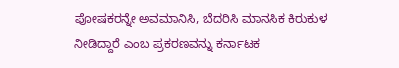ಪೋಷಕರನ್ನೇ ಅವಮಾನಿಸಿ, ಬೆದರಿಸಿ ಮಾನಸಿಕ ಕಿರುಕುಳ ನೀಡಿದ್ದಾರೆ ಎಂಬ ಪ್ರಕರಣವನ್ನು ಕರ್ನಾಟಕ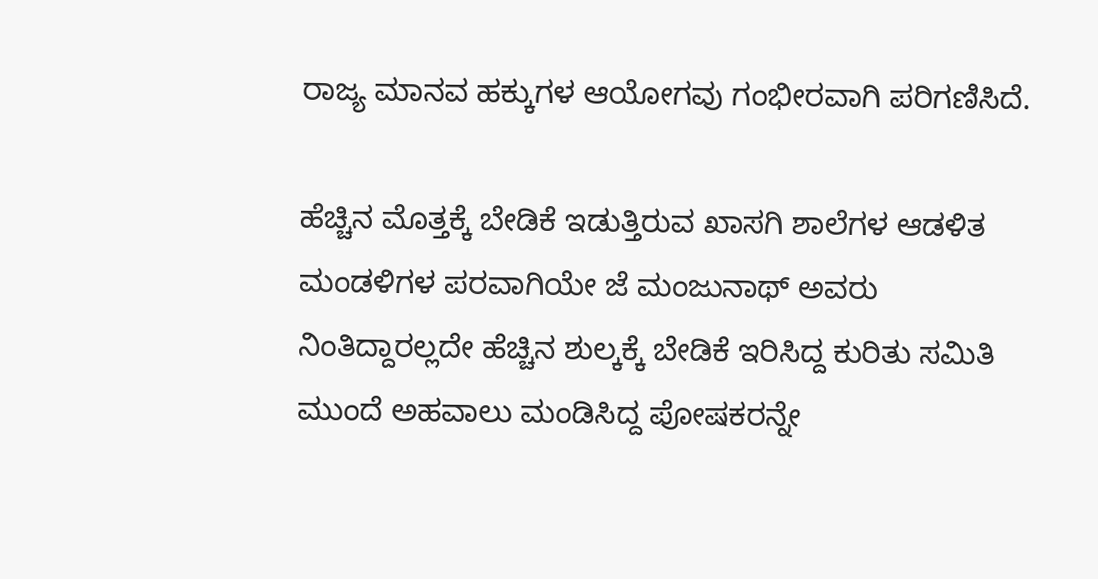ರಾಜ್ಯ ಮಾನವ ಹಕ್ಕುಗಳ ಆಯೋಗವು ಗಂಭೀರವಾಗಿ ಪರಿಗಣಿಸಿದೆ.

ಹೆಚ್ಚಿನ ಮೊತ್ತಕ್ಕೆ ಬೇಡಿಕೆ ಇಡುತ್ತಿರುವ ಖಾಸಗಿ ಶಾಲೆಗಳ ಆಡಳಿತ ಮಂಡಳಿಗಳ ಪರವಾಗಿಯೇ ಜೆ ಮಂಜುನಾಥ್‌ ಅವರು ನಿಂತಿದ್ದಾರಲ್ಲದೇ ಹೆಚ್ಚಿನ ಶುಲ್ಕಕ್ಕೆ ಬೇಡಿಕೆ ಇರಿಸಿದ್ದ ಕುರಿತು ಸಮಿತಿ ಮುಂದೆ ಅಹವಾಲು ಮಂಡಿಸಿದ್ದ ಪೋಷಕರನ್ನೇ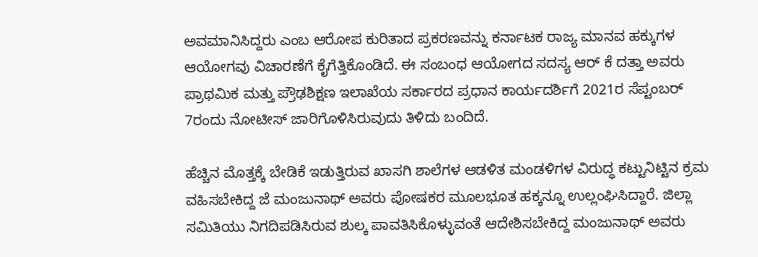ಅವಮಾನಿಸಿದ್ದರು ಎಂಬ ಆರೋಪ ಕುರಿತಾದ ಪ್ರಕರಣವನ್ನು ಕರ್ನಾಟಕ ರಾಜ್ಯ ಮಾನವ ಹಕ್ಕುಗಳ ಆಯೋಗವು ವಿಚಾರಣೆಗೆ ಕೈಗೆತ್ತಿಕೊಂಡಿದೆ. ಈ ಸಂಬಂಧ ಆಯೋಗದ ಸದಸ್ಯ ಆರ್‌ ಕೆ ದತ್ತಾ ಅವರು ಪ್ರಾಥಮಿಕ ಮತ್ತು ಪ್ರೌಢಶಿಕ್ಷಣ ಇಲಾಖೆಯ ಸರ್ಕಾರದ ಪ್ರಧಾನ ಕಾರ್ಯದರ್ಶಿಗೆ 2021ರ ಸೆಪ್ಟಂಬರ್‌ 7ರಂದು ನೋಟೀಸ್‌ ಜಾರಿಗೊಳಿಸಿರುವುದು ತಿಳಿದು ಬಂದಿದೆ.

ಹೆಚ್ಚಿನ ಮೊತ್ತಕ್ಕೆ ಬೇಡಿಕೆ ಇಡುತ್ತಿರುವ ಖಾಸಗಿ ಶಾಲೆಗಳ ಆಡಳಿತ ಮಂಡಳಿಗಳ ವಿರುದ್ಧ ಕಟ್ಟುನಿಟ್ಟಿನ ಕ್ರಮ ವಹಿಸಬೇಕಿದ್ದ ಜೆ ಮಂಜುನಾಥ್‌ ಅವರು ಪೋಷಕರ ಮೂಲಭೂತ ಹಕ್ಕನ್ನೂ ಉಲ್ಲಂಘಿಸಿದ್ದಾರೆ. ಜಿಲ್ಲಾ ಸಮಿತಿಯು ನಿಗದಿಪಡಿಸಿರುವ ಶುಲ್ಕ ಪಾವತಿಸಿಕೊಳ್ಳುವಂತೆ ಆದೇಶಿಸಬೇಕಿದ್ದ ಮಂಜುನಾಥ್‌ ಅವರು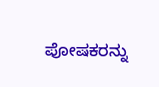ಪೋಷಕರನ್ನು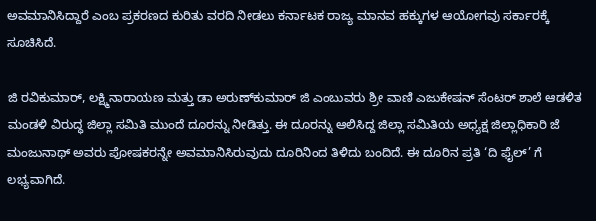ಅವಮಾನಿಸಿದ್ದಾರೆ ಎಂಬ ಪ್ರಕರಣದ ಕುರಿತು ವರದಿ ನೀಡಲು ಕರ್ನಾಟಕ ರಾಜ್ಯ ಮಾನವ ಹಕ್ಕುಗಳ ಆಯೋಗವು ಸರ್ಕಾರಕ್ಕೆ ಸೂಚಿಸಿದೆ.

ಜಿ ರವಿಕುಮಾರ್‌, ಲಕ್ಷ್ಮಿನಾರಾಯಣ ಮತ್ತು ಡಾ ಅರುಣ್‌ಕುಮಾರ್‌ ಜಿ ಎಂಬುವರು ಶ್ರೀ ವಾಣಿ ಎಜುಕೇಷನ್‌ ಸೆಂಟರ್‌ ಶಾಲೆ ಆಡಳಿತ ಮಂಡಳಿ ವಿರುದ್ಧ ಜಿಲ್ಲಾ ಸಮಿತಿ ಮುಂದೆ ದೂರನ್ನು ನೀಡಿತ್ತು. ಈ ದೂರನ್ನು ಆಲಿಸಿದ್ದ ಜಿಲ್ಲಾ ಸಮಿತಿಯ ಅಧ್ಯಕ್ಷ ಜಿಲ್ಲಾಧಿಕಾರಿ ಜೆ ಮಂಜುನಾಥ್‌ ಅವರು ಪೋಷಕರನ್ನೇ ಅವಮಾನಿಸಿರುವುದು ದೂರಿನಿಂದ ತಿಳಿದು ಬಂದಿದೆ. ಈ ದೂರಿನ ಪ್ರತಿ ‘ದಿ ಫೈಲ್‌’ ಗೆ ಲಭ್ಯವಾಗಿದೆ.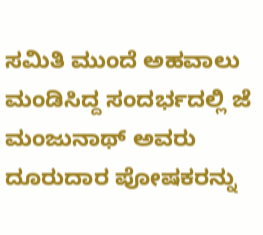ಸಮಿತಿ ಮುಂದೆ ಅಹವಾಲು ಮಂಡಿಸಿದ್ದ ಸಂದರ್ಭದಲ್ಲಿ ಜೆ ಮಂಜುನಾಥ್‌ ಅವರು ದೂರುದಾರ ಪೋಷಕರನ್ನು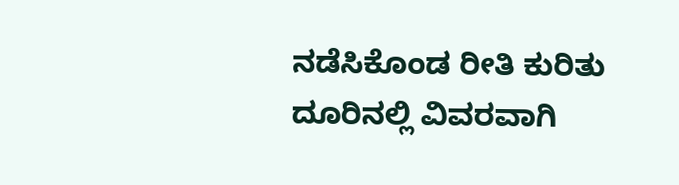ನಡೆಸಿಕೊಂಡ ರೀತಿ ಕುರಿತು ದೂರಿನಲ್ಲಿ ವಿವರವಾಗಿ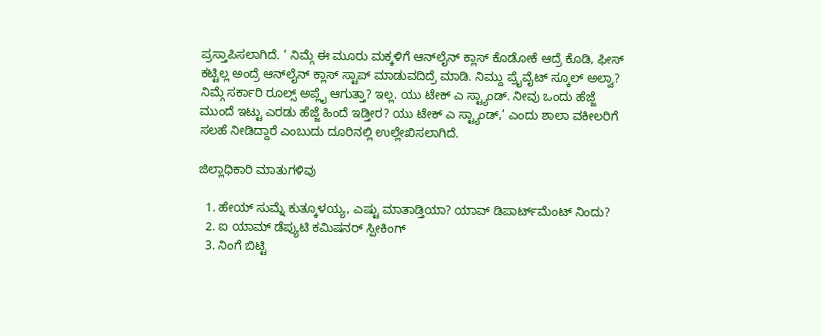ಪ್ರಸ್ತಾಪಿಸಲಾಗಿದೆ. ‘ ನಿಮ್ಗೆ ಈ ಮೂರು ಮಕ್ಕಳಿಗೆ ಆನ್‌ಲೈನ್‌ ಕ್ಲಾಸ್‌ ಕೊಡೋಕೆ ಆದ್ರೆ ಕೊಡಿ, ಫೀಸ್‌ ಕಟ್ಟಿಲ್ಲ ಅಂದ್ರೆ ಆನ್‌ಲೈನ್‌ ಕ್ಲಾಸ್‌ ಸ್ಟಾಪ್‌ ಮಾಡುವದಿದ್ರೆ ಮಾಡಿ. ನಿಮ್ದು ಪ್ರೈವೈಟ್‌ ಸ್ಕೂಲ್‌ ಅಲ್ವಾ? ನಿಮ್ಗೆ ಸರ್ಕಾರಿ ರೂಲ್ಸ್‌ ಅಪ್ಲೈ ಆಗುತ್ತಾ? ಇಲ್ಲ. ಯು ಟೇಕ್‌ ಎ ಸ್ಟ್ಯಾಂಡ್‌. ನೀವು ಒಂದು ಹೆಜ್ಜೆ ಮುಂದೆ ಇಟ್ಟು ಎರಡು ಹೆಜ್ಜೆ ಹಿಂದೆ ಇಡ್ತೀರ? ಯು ಟೇಕ್‌ ಎ ಸ್ಟ್ಯಾಂಡ್‌,’ ಎಂದು ಶಾಲಾ ವಕೀಲರಿಗೆ ಸಲಹೆ ನೀಡಿದ್ದಾರೆ ಎಂಬುದು ದೂರಿನಲ್ಲಿ ಉಲ್ಲೇಖಿಸಲಾಗಿದೆ.

ಜಿಲ್ಲಾಧಿಕಾರಿ ಮಾತುಗಳಿವು

  1. ಹೇಯ್‌ ಸುಮ್ನೆ ಕುತ್ಕೂಳಯ್ಯ, ಎಷ್ಟು ಮಾತಾಡ್ತಿಯಾ? ಯಾವ್‌ ಡಿಪಾರ್ಟ್‌ಮೆಂಟ್‌ ನಿಂದು?
  2. ಐ ಯಾಮ್‌ ಡೆಪ್ಯುಟಿ ಕಮಿಷನರ್‌ ಸ್ಪೀಕಿಂಗ್‌
  3. ನಿಂಗೆ ಬಿಟ್ಟಿ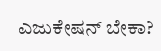ಎಜುಕೇಷನ್‌ ಬೇಕಾ?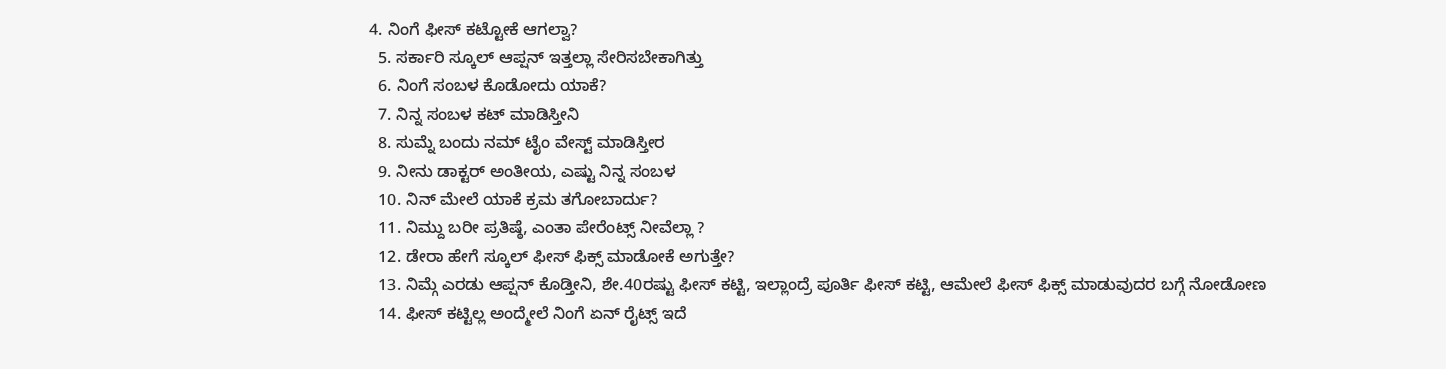4. ನಿಂಗೆ ಫೀಸ್‌ ಕಟ್ಟೋಕೆ ಆಗಲ್ವಾ?
  5. ಸರ್ಕಾರಿ ಸ್ಕೂಲ್‌ ಆಪ್ಷನ್‌ ಇತ್ತಲ್ಲಾ ಸೇರಿಸಬೇಕಾಗಿತ್ತು
  6. ನಿಂಗೆ ಸಂಬಳ ಕೊಡೋದು ಯಾಕೆ?
  7. ನಿನ್ನ ಸಂಬಳ ಕಟ್‌ ಮಾಡಿಸ್ತೀನಿ
  8. ಸುಮ್ನೆ ಬಂದು ನಮ್‌ ಟೈಂ ವೇಸ್ಟ್‌ ಮಾಡಿಸ್ತೀರ
  9. ನೀನು ಡಾಕ್ಟರ್‌ ಅಂತೀಯ, ಎಷ್ಟು ನಿನ್ನ ಸಂಬಳ
  10. ನಿನ್‌ ಮೇಲೆ ಯಾಕೆ ಕ್ರಮ ತಗೋಬಾರ್ದು?
  11. ನಿಮ್ದು ಬರೀ ಪ್ರತಿಷ್ಠೆ, ಎಂತಾ ಪೇರೆಂಟ್ಸ್‌ ನೀವೆಲ್ಲಾ ?
  12. ಡೇರಾ ಹೇಗೆ ಸ್ಕೂಲ್‌ ಫೀಸ್‌ ಫಿಕ್ಸ್‌ ಮಾಡೋಕೆ ಅಗುತ್ತೇ?
  13. ನಿಮ್ಗೆ ಎರಡು ಆಪ್ಷನ್‌ ಕೊಡ್ತೀನಿ, ಶೇ.40ರಷ್ಟು ಫೀಸ್‌ ಕಟ್ಟಿ, ಇಲ್ಲಾಂದ್ರೆ ಪೂರ್ತಿ ಫೀಸ್‌ ಕಟ್ಟಿ, ಆಮೇಲೆ ಫೀಸ್‌ ಫಿಕ್ಸ್‌ ಮಾಡುವುದರ ಬಗ್ಗೆ ನೋಡೋಣ
  14. ಫೀಸ್‌ ಕಟ್ಟಿಲ್ಲ ಅಂದ್ಮೇಲೆ ನಿಂಗೆ ಏನ್‌ ರೈಟ್ಸ್‌ ಇದೆ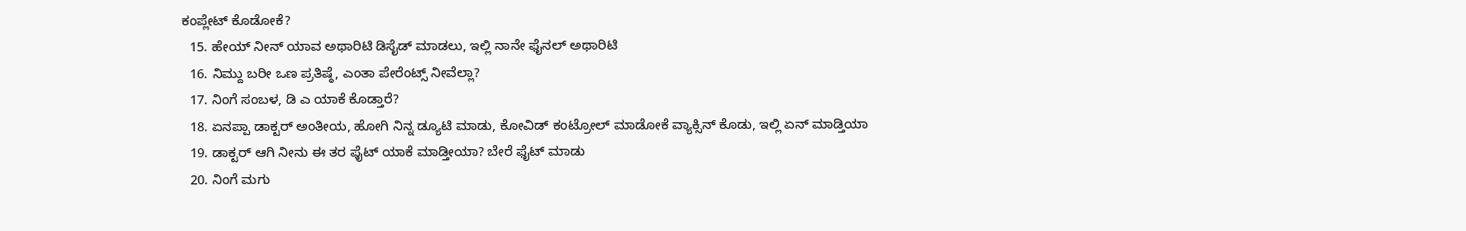ಕಂಪ್ಲೇಟ್‌ ಕೊಡೋಕೆ?
  15. ಹೇಯ್‌ ನೀನ್‌ ಯಾವ ಅಥಾರಿಟಿ ಡಿಸೈಡ್‌ ಮಾಡಲು, ಇಲ್ಲಿ ನಾನೇ ಫೈನಲ್‌ ಅಥಾರಿಟಿ
  16. ನಿಮ್ದು ಬರೀ ಒಣ ಪ್ರತಿಷ್ಠೆ, ಎಂತಾ ಪೇರೆಂಟ್ಸ್‌ ನೀವೆಲ್ಲಾ?
  17. ನಿಂಗೆ ಸಂಬಳ, ಡಿ ಎ ಯಾಕೆ ಕೊಡ್ತಾರೆ?
  18. ಏನಪ್ಪಾ ಡಾಕ್ಟರ್‌ ಅಂತೀಯ, ಹೋಗಿ ನಿನ್ನ ಡ್ಯೂಟಿ ಮಾಡು, ಕೋವಿಡ್‌ ಕಂಟ್ರೋಲ್‌ ಮಾಡೋಕೆ ವ್ಯಾಕ್ಸಿನ್‌ ಕೊಡು, ಇಲ್ಲಿ ಏನ್‌ ಮಾಡ್ತಿಯಾ
  19. ಡಾಕ್ಟರ್‌ ಆಗಿ ನೀನು ಈ ತರ ಫೈಟ್‌ ಯಾಕೆ ಮಾಡ್ತೀಯಾ? ಬೇರೆ ಫೈಟ್‌ ಮಾಡು
  20. ನಿಂಗೆ ಮಗು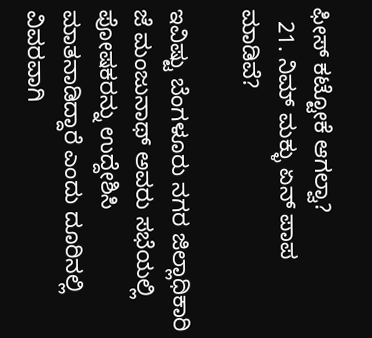ಫೀಸ್‌ ಕಟ್ಟೋಕೆ ಆಗಲ್ವಾ?
  21. ನಿಮ್‌ ಮಕ್ಳು ಏನ್‌ ಪಾಪ ಮಾಡಿವೆ?

ಇವಿಷ್ಟು ಬೆಂಗಳೂರು ನಗರ ಜಿಲ್ಲಾಧಿಕಾರಿ ಜೆ ಮಂಜುನಾಥ್‌ ಅವರು ಸಭೆಯಲ್ಲಿ ಪೋಷಕರನ್ನು ಉದ್ದೇಶಿಸಿ ಮಾತನಾಡಿದ್ದಾರೆ ಎಂದು ದೂರಿನಲ್ಲಿ ವಿವರವಾಗಿ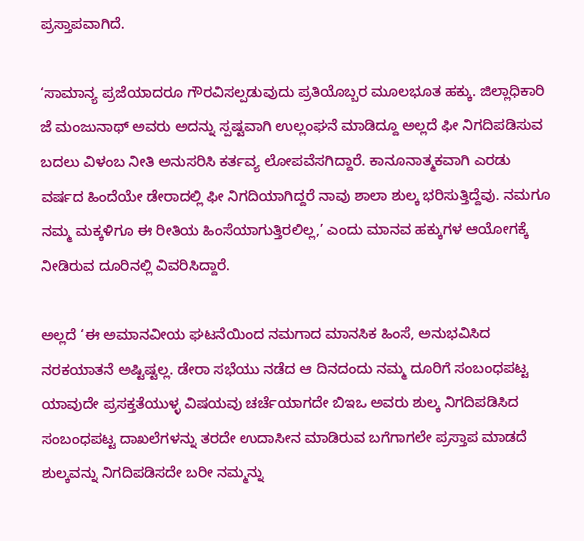ಪ್ರಸ್ತಾಪವಾಗಿದೆ.

‘ಸಾಮಾನ್ಯ ಪ್ರಜೆಯಾದರೂ ಗೌರವಿಸಲ್ಪಡುವುದು ಪ್ರತಿಯೊಬ್ಬರ ಮೂಲಭೂತ ಹಕ್ಕು. ಜಿಲ್ಲಾಧಿಕಾರಿ ಜೆ ಮಂಜುನಾಥ್‌ ಅವರು ಅದನ್ನು ಸ್ಪಷ್ಟವಾಗಿ ಉಲ್ಲಂಘನೆ ಮಾಡಿದ್ದೂ ಅಲ್ಲದೆ ಫೀ ನಿಗದಿಪಡಿಸುವ ಬದಲು ವಿಳಂಬ ನೀತಿ ಅನುಸರಿಸಿ ಕರ್ತವ್ಯ ಲೋಪವೆಸಗಿದ್ದಾರೆ. ಕಾನೂನಾತ್ಮಕವಾಗಿ ಎರಡು ವರ್ಷದ ಹಿಂದೆಯೇ ಡೇರಾದಲ್ಲಿ ಫೀ ನಿಗದಿಯಾಗಿದ್ದರೆ ನಾವು ಶಾಲಾ ಶುಲ್ಕ ಭರಿಸುತ್ತಿದ್ದೆವು. ನಮಗೂ ನಮ್ಮ ಮಕ್ಕಳಿಗೂ ಈ ರೀತಿಯ ಹಿಂಸೆಯಾಗುತ್ತಿರಲಿಲ್ಲ,’ ಎಂದು ಮಾನವ ಹಕ್ಕುಗಳ ಆಯೋಗಕ್ಕೆ ನೀಡಿರುವ ದೂರಿನಲ್ಲಿ ವಿವರಿಸಿದ್ದಾರೆ.

ಅಲ್ಲದೆ ‘ಈ ಅಮಾನವೀಯ ಘಟನೆಯಿಂದ ನಮಗಾದ ಮಾನಸಿಕ ಹಿಂಸೆ, ಅನುಭವಿಸಿದ ನರಕಯಾತನೆ ಅಷ್ಟಿಷ್ಟಲ್ಲ. ಡೇರಾ ಸಭೆಯು ನಡೆದ ಆ ದಿನದಂದು ನಮ್ಮ ದೂರಿಗೆ ಸಂಬಂಧಪಟ್ಟ ಯಾವುದೇ ಪ್ರಸಕ್ತತೆಯುಳ್ಳ ವಿಷಯವು ಚರ್ಚೆಯಾಗದೇ ಬಿಇಒ ಅವರು ಶುಲ್ಕ ನಿಗದಿಪಡಿಸಿದ ಸಂಬಂಧಪಟ್ಟ ದಾಖಲೆಗಳನ್ನು ತರದೇ ಉದಾಸೀನ ಮಾಡಿರುವ ಬಗೆಗಾಗಲೇ ಪ್ರಸ್ತಾಪ ಮಾಡದೆ ಶುಲ್ಕವನ್ನು ನಿಗದಿಪಡಿಸದೇ ಬರೀ ನಮ್ಮನ್ನು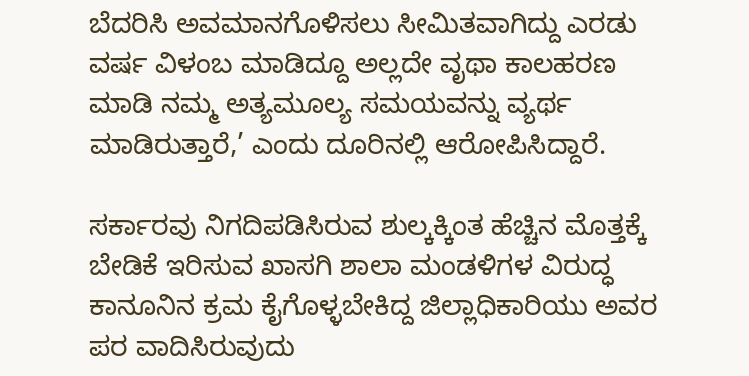ಬೆದರಿಸಿ ಅವಮಾನಗೊಳಿಸಲು ಸೀಮಿತವಾಗಿದ್ದು ಎರಡು ವರ್ಷ ವಿಳಂಬ ಮಾಡಿದ್ದೂ ಅಲ್ಲದೇ ವೃಥಾ ಕಾಲಹರಣ ಮಾಡಿ ನಮ್ಮ ಅತ್ಯಮೂಲ್ಯ ಸಮಯವನ್ನು ವ್ಯರ್ಥ ಮಾಡಿರುತ್ತಾರೆ,’ ಎಂದು ದೂರಿನಲ್ಲಿ ಆರೋಪಿಸಿದ್ದಾರೆ.

ಸರ್ಕಾರವು ನಿಗದಿಪಡಿಸಿರುವ ಶುಲ್ಕಕ್ಕಿಂತ ಹೆಚ್ಚಿನ ಮೊತ್ತಕ್ಕೆ ಬೇಡಿಕೆ ಇರಿಸುವ ಖಾಸಗಿ ಶಾಲಾ ಮಂಡಳಿಗಳ ವಿರುದ್ಧ ಕಾನೂನಿನ ಕ್ರಮ ಕೈಗೊಳ್ಳಬೇಕಿದ್ದ ಜಿಲ್ಲಾಧಿಕಾರಿಯು ಅವರ ಪರ ವಾದಿಸಿರುವುದು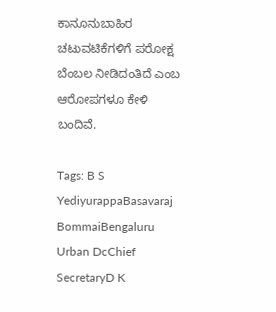ಕಾನೂನುಬಾಹಿರ ಚಟುವಟಿಕೆಗಳಿಗೆ ಪರೋಕ್ಷ ಬೆಂಬಲ ನೀಡಿದಂತಿದೆ ಎಂಬ ಆರೋಪಗಳೂ ಕೇಳಿ ಬಂದಿವೆ.

Tags: B S YediyurappaBasavaraj BommaiBengaluru Urban DcChief SecretaryD K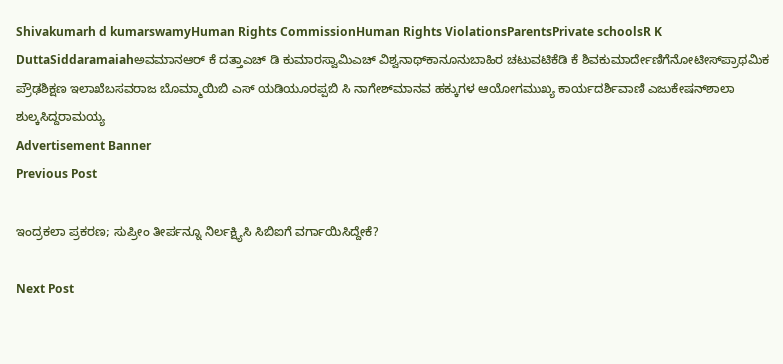Shivakumarh d kumarswamyHuman Rights CommissionHuman Rights ViolationsParentsPrivate schoolsR K DuttaSiddaramaiahಅವಮಾನಆರ್‌ ಕೆ ದತ್ತಾಎಚ್‌ ಡಿ ಕುಮಾರಸ್ವಾಮಿಎಚ್‌ ವಿಶ್ವನಾಥ್‌ಕಾನೂನುಬಾಹಿರ ಚಟುವಟಿಕೆಡಿ ಕೆ ಶಿವಕುಮಾರ್ದೇಣಿಗೆನೋಟೀಸ್‌ಪ್ರಾಥಮಿಕ ಪ್ರೌಢಶಿಕ್ಷಣ ಇಲಾಖೆಬಸವರಾಜ ಬೊಮ್ಮಾಯಿಬಿ ಎಸ್‌ ಯಡಿಯೂರಪ್ಪಬಿ ಸಿ ನಾಗೇಶ್‌ಮಾನವ ಹಕ್ಕುಗಳ ಆಯೋಗಮುಖ್ಯ ಕಾರ್ಯದರ್ಶಿವಾಣಿ ಎಜುಕೇಷನ್‌ಶಾಲಾ ಶುಲ್ಕಸಿದ್ದರಾಮಯ್ಯ
Advertisement Banner
Previous Post

ಇಂದ್ರಕಲಾ ಪ್ರಕರಣ; ಸುಪ್ರೀಂ ತೀರ್ಪನ್ನೂ ನಿರ್ಲಕ್ಷ್ಯಿಸಿ ಸಿಬಿಐಗೆ ವರ್ಗಾಯಿಸಿದ್ದೇಕೆ?

Next Post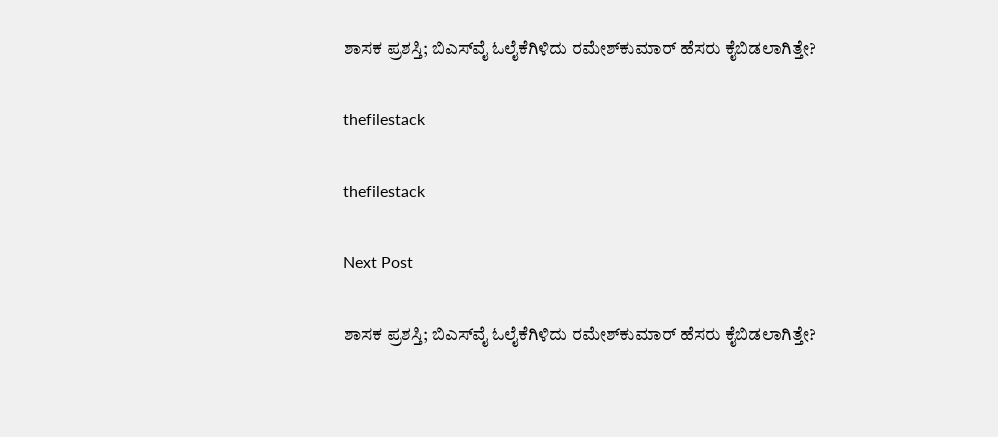ಶಾಸಕ ಪ್ರಶಸ್ತಿ; ಬಿಎಸ್‌ವೈ ಓಲೈಕೆಗಿಳಿದು ರಮೇಶ್‌ಕುಮಾರ್‌ ಹೆಸರು ಕೈಬಿಡಲಾಗಿತ್ತೇ?

thefilestack

thefilestack

Next Post

ಶಾಸಕ ಪ್ರಶಸ್ತಿ; ಬಿಎಸ್‌ವೈ ಓಲೈಕೆಗಿಳಿದು ರಮೇಶ್‌ಕುಮಾರ್‌ ಹೆಸರು ಕೈಬಿಡಲಾಗಿತ್ತೇ?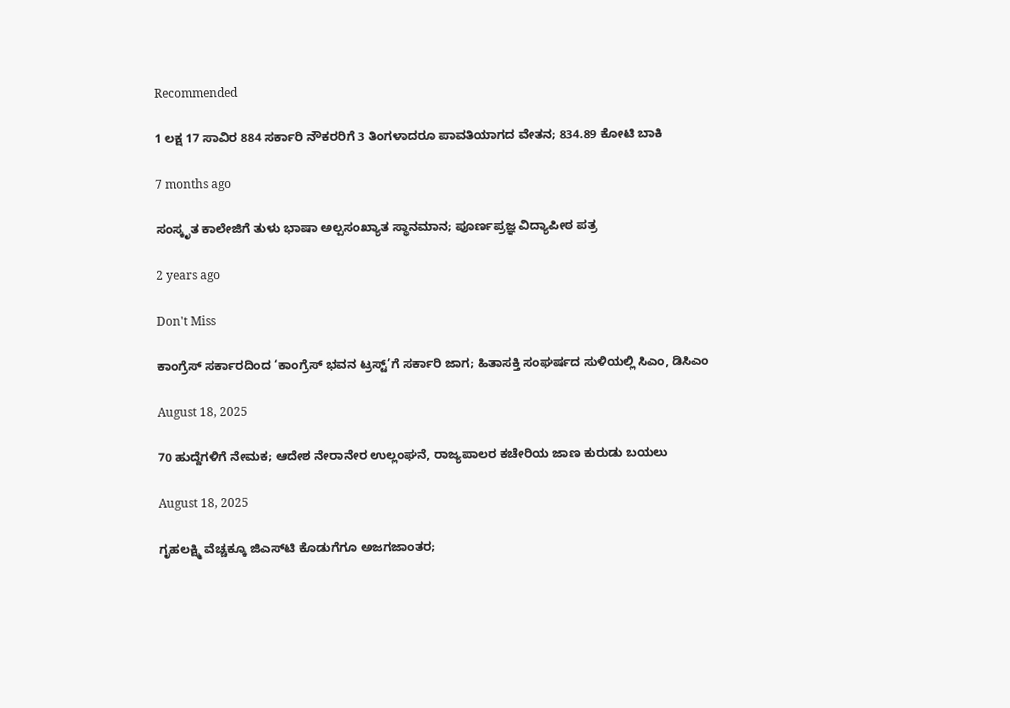Recommended

1 ಲಕ್ಷ 17 ಸಾವಿರ 884 ಸರ್ಕಾರಿ ನೌಕರರಿಗೆ 3 ತಿಂಗಳಾದರೂ ಪಾವತಿಯಾಗದ ವೇತನ; 834.89 ಕೋಟಿ ಬಾಕಿ

7 months ago

ಸಂಸ್ಕೃತ ಕಾಲೇಜಿಗೆ ತುಳು ಭಾಷಾ ಅಲ್ಪಸಂಖ್ಯಾತ ಸ್ಥಾನಮಾನ; ಪೂರ್ಣಪ್ರಜ್ಞ ವಿದ್ಯಾಪೀಠ ಪತ್ರ

2 years ago

Don't Miss

ಕಾಂಗ್ರೆಸ್‌ ಸರ್ಕಾರದಿಂದ ‘ಕಾಂಗ್ರೆಸ್‌ ಭವನ ಟ್ರಸ್ಟ್‌’ಗೆ ಸರ್ಕಾರಿ ಜಾಗ; ಹಿತಾಸಕ್ತಿ ಸಂಘ‍ರ್ಷದ ಸುಳಿಯಲ್ಲಿ ಸಿಎಂ, ಡಿಸಿಎಂ

August 18, 2025

70 ಹುದ್ದೆಗಳಿಗೆ ನೇಮಕ; ಆದೇಶ ನೇರಾನೇರ ಉಲ್ಲಂಘನೆ, ರಾಜ್ಯಪಾಲರ ಕಚೇರಿಯ ಜಾಣ ಕುರುಡು ಬಯಲು

August 18, 2025

ಗೃಹಲಕ್ಷ್ಮಿ ವೆಚ್ಚಕ್ಕೂ ಜಿಎಸ್‌ಟಿ ಕೊಡುಗೆಗೂ ಅಜಗಜಾಂತರ;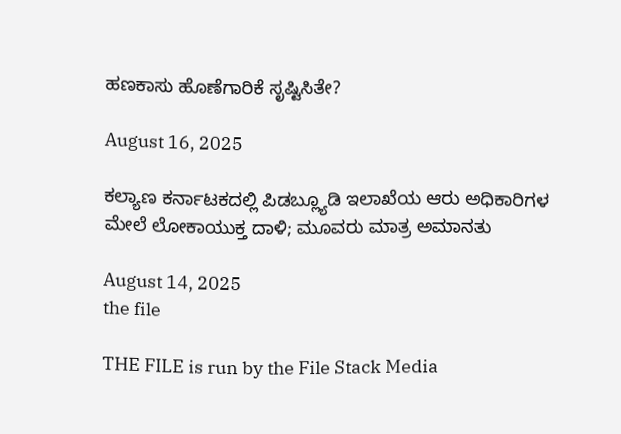ಹಣಕಾಸು ಹೊಣೆಗಾರಿಕೆ ಸೃಷ್ಟಿಸಿತೇ?

August 16, 2025

ಕಲ್ಯಾಣ ಕರ್ನಾಟಕದಲ್ಲಿ ಪಿಡಬ್ಲ್ಯೂಡಿ ಇಲಾಖೆಯ ಆರು ಅಧಿಕಾರಿಗಳ ಮೇಲೆ ಲೋಕಾಯುಕ್ತ ದಾಳಿ; ಮೂವರು ಮಾತ್ರ ಅಮಾನತು

August 14, 2025
the file

THE FILE is run by the File Stack Media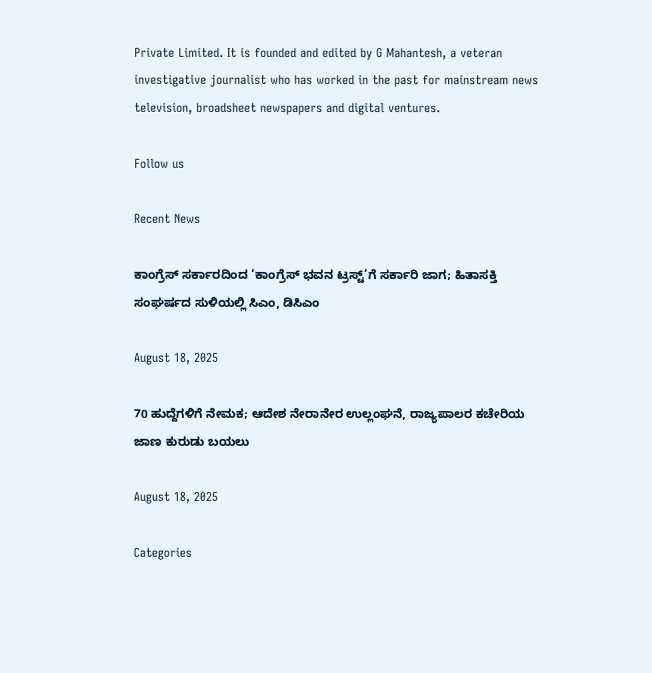Private Limited. It is founded and edited by G Mahantesh, a veteran investigative journalist who has worked in the past for mainstream news television, broadsheet newspapers and digital ventures.

Follow us

Recent News

ಕಾಂಗ್ರೆಸ್‌ ಸರ್ಕಾರದಿಂದ ‘ಕಾಂಗ್ರೆಸ್‌ ಭವನ ಟ್ರಸ್ಟ್‌’ಗೆ ಸರ್ಕಾರಿ ಜಾಗ; ಹಿತಾಸಕ್ತಿ ಸಂಘ‍ರ್ಷದ ಸುಳಿಯಲ್ಲಿ ಸಿಎಂ, ಡಿಸಿಎಂ

August 18, 2025

70 ಹುದ್ದೆಗಳಿಗೆ ನೇಮಕ; ಆದೇಶ ನೇರಾನೇರ ಉಲ್ಲಂಘನೆ, ರಾಜ್ಯಪಾಲರ ಕಚೇರಿಯ ಜಾಣ ಕುರುಡು ಬಯಲು

August 18, 2025

Categories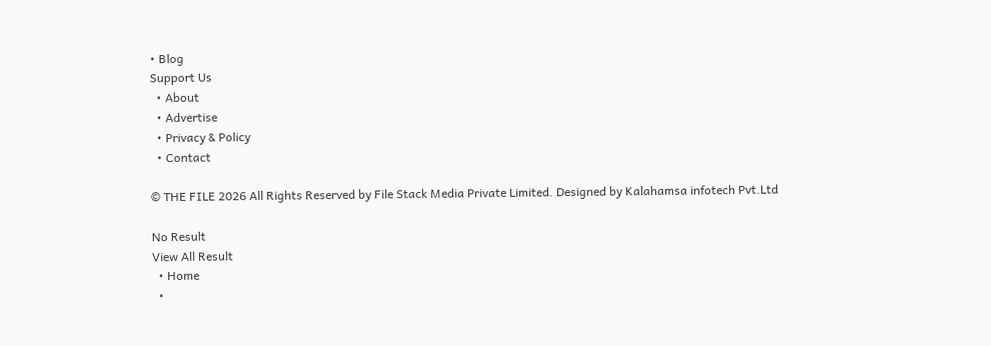• Blog
Support Us
  • About
  • Advertise
  • Privacy & Policy
  • Contact

© THE FILE 2026 All Rights Reserved by File Stack Media Private Limited. Designed by Kalahamsa infotech Pvt.Ltd

No Result
View All Result
  • Home
  •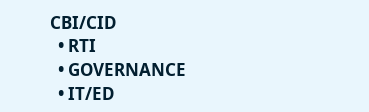CBI/CID
  • RTI
  • GOVERNANCE
  • IT/ED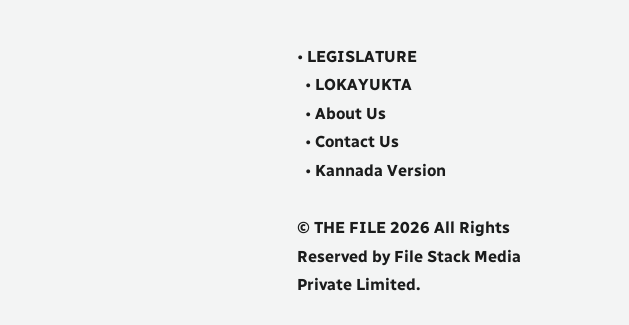• LEGISLATURE
  • LOKAYUKTA
  • About Us
  • Contact Us
  • Kannada Version

© THE FILE 2026 All Rights Reserved by File Stack Media Private Limited.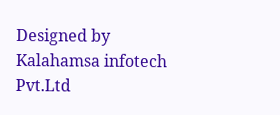Designed by Kalahamsa infotech Pvt.Ltd